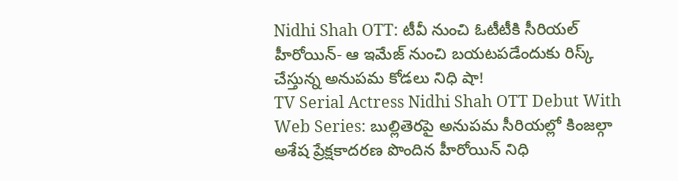Nidhi Shah OTT: టీవీ నుంచి ఓటీటీకి సీరియల్ హీరోయిన్- ఆ ఇమేజ్ నుంచి బయటపడేందుకు రిస్క్ చేస్తున్న అనుపమ కోడలు నిధి షా!
TV Serial Actress Nidhi Shah OTT Debut With Web Series: బుల్లితెరపై అనుపమ సీరియల్లో కింజల్గా అశేష ప్రేక్షకాదరణ పొందిన హీరోయిన్ నిధి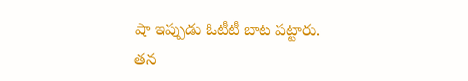షా ఇప్పుడు ఓటీటీ బాట పట్టారు. తన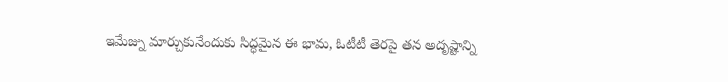ఇమేజ్ను మార్చుకునేందుకు సిద్ధమైన ఈ భామ, ఓటీటీ తెరపై తన అదృష్టాన్ని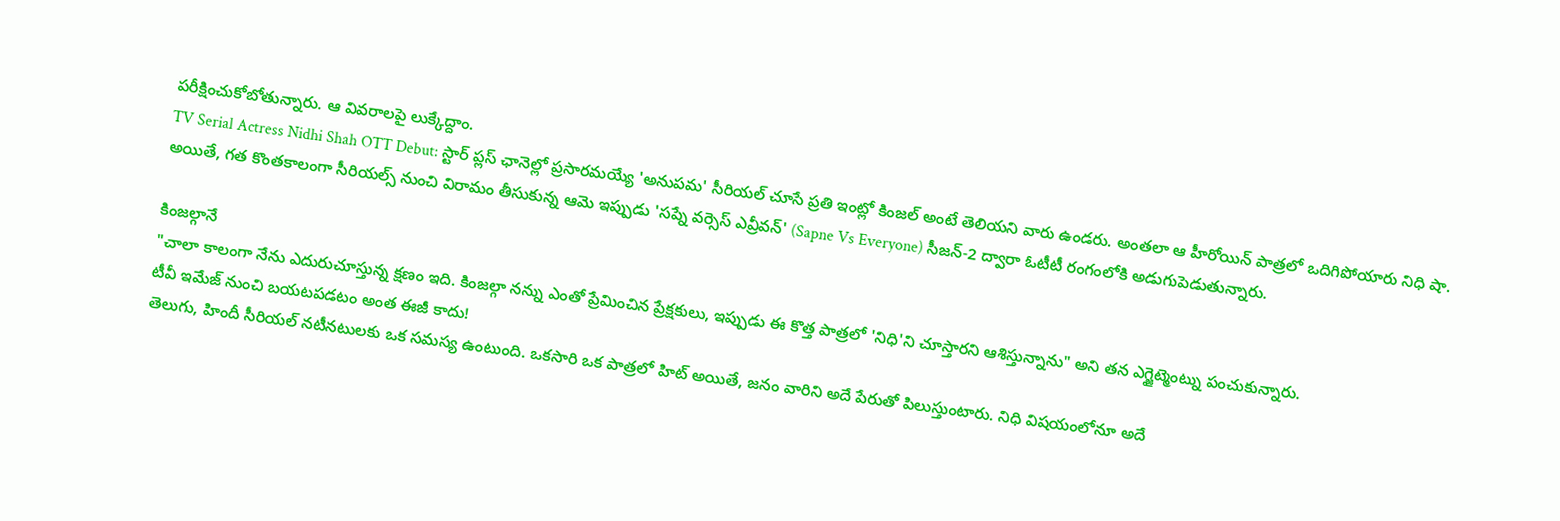పరీక్షించుకోబోతున్నారు. ఆ వివరాలపై లుక్కేద్దాం.
TV Serial Actress Nidhi Shah OTT Debut: స్టార్ ప్లస్ ఛానెల్లో ప్రసారమయ్యే 'అనుపమ' సీరియల్ చూసే ప్రతి ఇంట్లో కింజల్ అంటే తెలియని వారు ఉండరు. అంతలా ఆ హీరోయిన్ పాత్రలో ఒదిగిపోయారు నిధి షా. అయితే, గత కొంతకాలంగా సీరియల్స్ నుంచి విరామం తీసుకున్న ఆమె ఇప్పుడు 'సప్నే వర్సెస్ ఎవ్రీవన్' (Sapne Vs Everyone) సీజన్-2 ద్వారా ఓటీటీ రంగంలోకి అడుగుపెడుతున్నారు.

కింజల్గానే
"చాలా కాలంగా నేను ఎదురుచూస్తున్న క్షణం ఇది. కింజల్గా నన్ను ఎంతో ప్రేమించిన ప్రేక్షకులు, ఇప్పుడు ఈ కొత్త పాత్రలో 'నిధి'ని చూస్తారని ఆశిస్తున్నాను" అని తన ఎగ్జైట్మెంట్ను పంచుకున్నారు.
టీవీ ఇమేజ్ నుంచి బయటపడటం అంత ఈజీ కాదు!
తెలుగు, హిందీ సీరియల్ నటీనటులకు ఒక సమస్య ఉంటుంది. ఒకసారి ఒక పాత్రలో హిట్ అయితే, జనం వారిని అదే పేరుతో పిలుస్తుంటారు. నిధి విషయంలోనూ అదే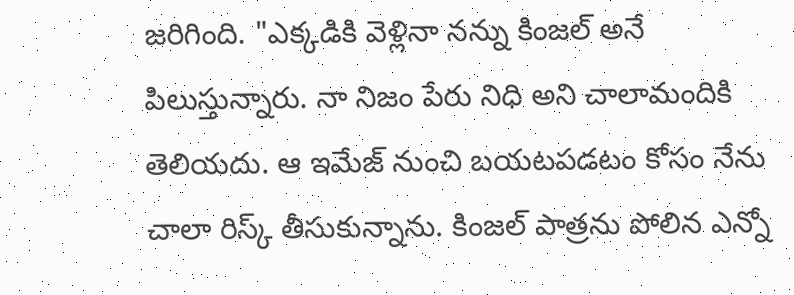జరిగింది. "ఎక్కడికి వెళ్లినా నన్ను కింజల్ అనే పిలుస్తున్నారు. నా నిజం పేరు నిధి అని చాలామందికి తెలియదు. ఆ ఇమేజ్ నుంచి బయటపడటం కోసం నేను చాలా రిస్క్ తీసుకున్నాను. కింజల్ పాత్రను పోలిన ఎన్నో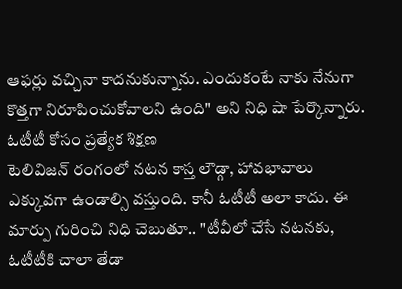ఆఫర్లు వచ్చినా కాదనుకున్నాను. ఎందుకంటే నాకు నేనుగా కొత్తగా నిరూపించుకోవాలని ఉంది" అని నిధి షా పేర్కొన్నారు.
ఓటీటీ కోసం ప్రత్యేక శిక్షణ
టెలివిజన్ రంగంలో నటన కాస్త లౌడ్గా, హావభావాలు ఎక్కువగా ఉండాల్సి వస్తుంది. కానీ ఓటీటీ అలా కాదు. ఈ మార్పు గురించి నిధి చెబుతూ.. "టీవీలో చేసే నటనకు, ఓటీటీకి చాలా తేడా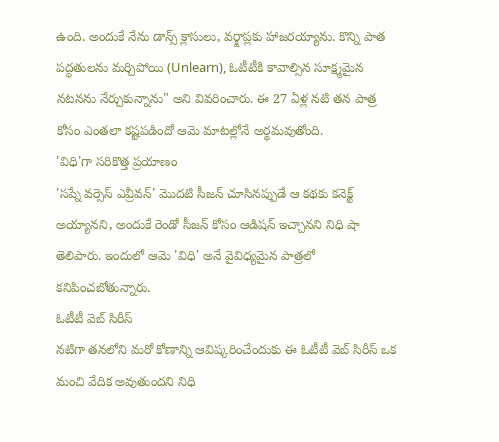ఉంది. అందుకే నేను డాన్స్ క్లాసులు, వర్క్షాప్లకు హాజరయ్యాను. కొన్ని పాత పద్ధతులను మర్చిపోయి (Unlearn), ఓటీటీకి కావాల్సిన సూక్ష్మమైన నటనను నేర్చుకున్నాను" అని వివరించారు. ఈ 27 ఏళ్ల నటి తన పాత్ర కోసం ఎంతలా కష్టపడిందో ఆమె మాటల్లోనే అర్థమవుతోంది.
'విధి'గా సరికొత్త ప్రయాణం
'సప్నే వర్సెస్ ఎవ్రీవన్' మొదటి సీజన్ చూసినప్పుడే ఆ కథకు కనెక్ట్ అయ్యానని, అందుకే రెండో సీజన్ కోసం ఆడిషన్ ఇచ్చానని నిధి షా తెలిపారు. ఇందులో ఆమె 'విధి' అనే వైవిధ్యమైన పాత్రలో కనిపించబోతున్నారు.
ఓటీటీ వెబ్ సిరీస్
నటిగా తనలోని మరో కోణాన్ని ఆవిష్కరించేందుకు ఈ ఓటీటీ వెబ్ సిరీస్ ఒక మంచి వేదిక అవుతుందని నిధి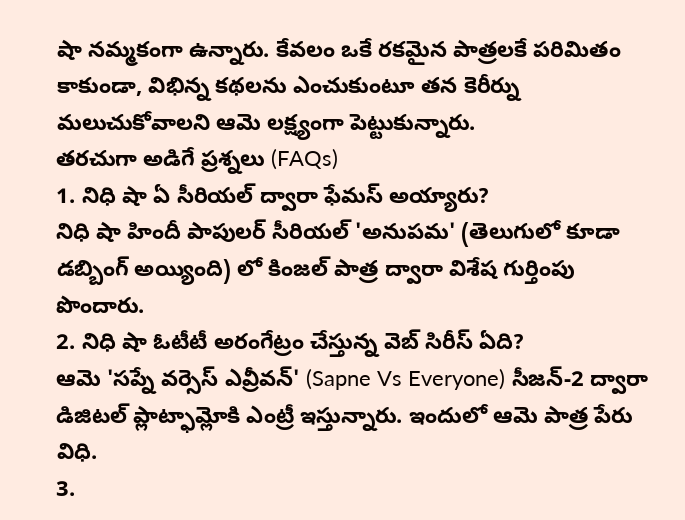షా నమ్మకంగా ఉన్నారు. కేవలం ఒకే రకమైన పాత్రలకే పరిమితం కాకుండా, విభిన్న కథలను ఎంచుకుంటూ తన కెరీర్ను మలుచుకోవాలని ఆమె లక్ష్యంగా పెట్టుకున్నారు.
తరచుగా అడిగే ప్రశ్నలు (FAQs)
1. నిధి షా ఏ సీరియల్ ద్వారా ఫేమస్ అయ్యారు?
నిధి షా హిందీ పాపులర్ సీరియల్ 'అనుపమ' (తెలుగులో కూడా డబ్బింగ్ అయ్యింది) లో కింజల్ పాత్ర ద్వారా విశేష గుర్తింపు పొందారు.
2. నిధి షా ఓటీటీ అరంగేట్రం చేస్తున్న వెబ్ సిరీస్ ఏది?
ఆమె 'సప్నే వర్సెస్ ఎవ్రీవన్' (Sapne Vs Everyone) సీజన్-2 ద్వారా డిజిటల్ ప్లాట్ఫామ్లోకి ఎంట్రీ ఇస్తున్నారు. ఇందులో ఆమె పాత్ర పేరు విధి.
3.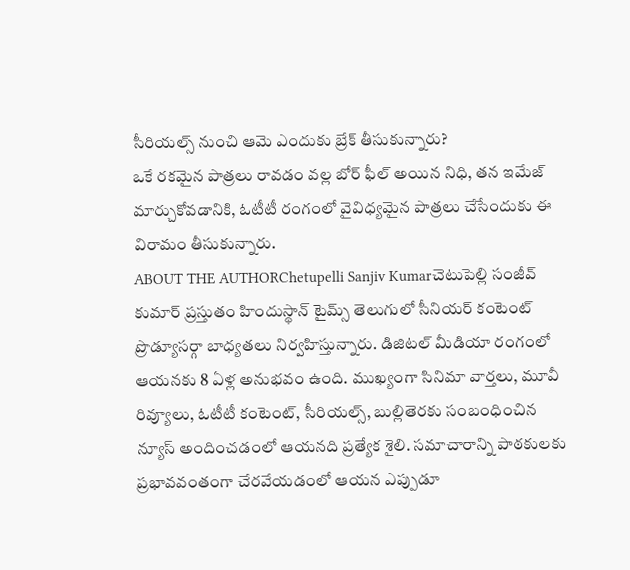సీరియల్స్ నుంచి ఆమె ఎందుకు బ్రేక్ తీసుకున్నారు?
ఒకే రకమైన పాత్రలు రావడం వల్ల బోర్ ఫీల్ అయిన నిధి, తన ఇమేజ్ మార్చుకోవడానికి, ఓటీటీ రంగంలో వైవిధ్యమైన పాత్రలు చేసేందుకు ఈ విరామం తీసుకున్నారు.
ABOUT THE AUTHORChetupelli Sanjiv Kumarచెటుపెల్లి సంజీవ్ కుమార్ ప్రస్తుతం హిందుస్థాన్ టైమ్స్ తెలుగులో సీనియర్ కంటెంట్ ప్రొడ్యూసర్గా బాధ్యతలు నిర్వహిస్తున్నారు. డిజిటల్ మీడియా రంగంలో ఆయనకు 8 ఏళ్ల అనుభవం ఉంది. ముఖ్యంగా సినిమా వార్తలు, మూవీ రివ్యూలు, ఓటీటీ కంటెంట్, సీరియల్స్, బుల్లితెరకు సంబంధించిన న్యూస్ అందించడంలో ఆయనది ప్రత్యేక శైలి. సమాచారాన్ని పాఠకులకు ప్రభావవంతంగా చేరవేయడంలో ఆయన ఎప్పుడూ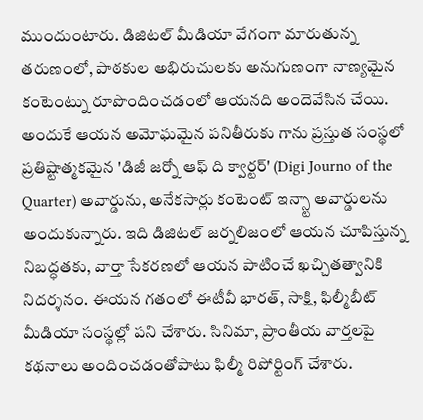ముందుంటారు. డిజిటల్ మీడియా వేగంగా మారుతున్న తరుణంలో, పాఠకుల అభిరుచులకు అనుగుణంగా నాణ్యమైన కంటెంట్ను రూపొందించడంలో ఆయనది అందెవేసిన చేయి. అందుకే ఆయన అమోఘమైన పనితీరుకు గాను ప్రస్తుత సంస్థలో ప్రతిష్టాత్మకమైన 'డిజీ జర్నో ఆఫ్ ది క్వార్టర్' (Digi Journo of the Quarter) అవార్డును, అనేకసార్లు కంటెంట్ ఇన్స్టా అవార్డులను అందుకున్నారు. ఇది డిజిటల్ జర్నలిజంలో ఆయన చూపిస్తున్న నిబద్ధతకు, వార్తా సేకరణలో ఆయన పాటించే ఖచ్చితత్వానికి నిదర్శనం. ఈయన గతంలో ఈటీవీ భారత్, సాక్షి, ఫిల్మీబీట్ మీడియా సంస్థల్లో పని చేశారు. సినిమా, ప్రాంతీయ వార్తలపై కథనాలు అందించడంతోపాటు ఫిల్మీ రిపోర్టింగ్ చేశారు.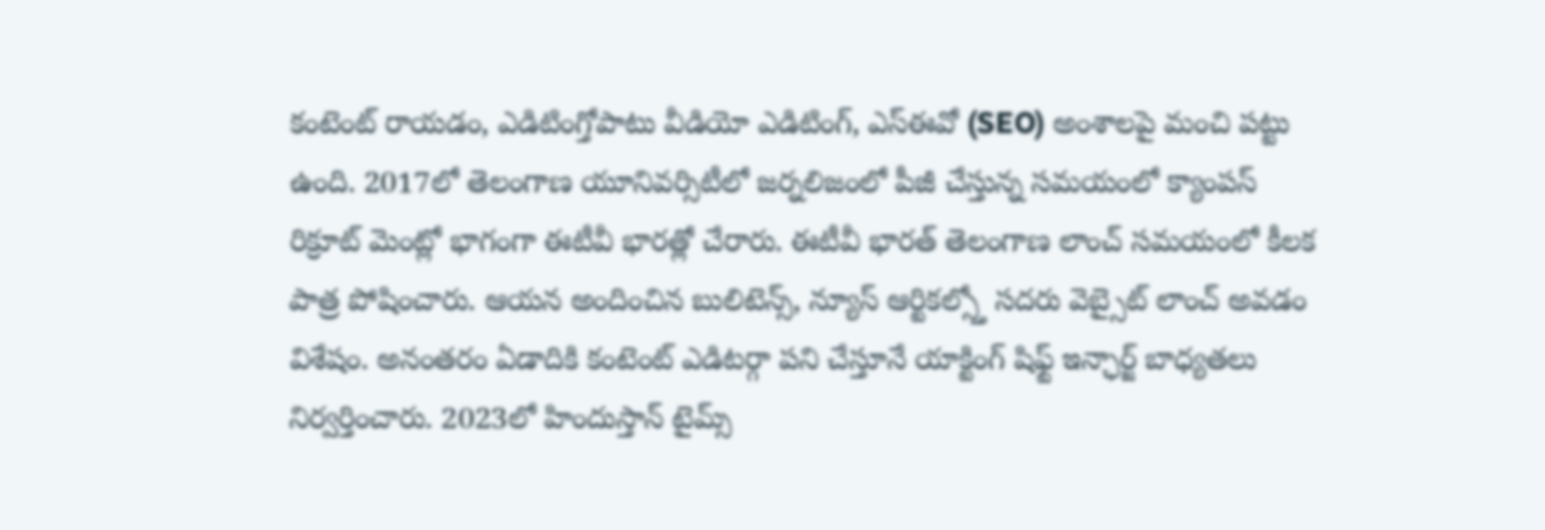కంటెంట్ రాయడం, ఎడిటింగ్తోపాటు వీడియో ఎడిటింగ్, ఎస్ఈవో (SEO) అంశాలపై మంచి పట్టు ఉంది. 2017లో తెలంగాణ యూనివర్సిటీలో జర్నలిజంలో పీజీ చేస్తున్న సమయంలో క్యాంపస్ రిక్రూట్ మెంట్లో భాగంగా ఈటీవీ భారత్లో చేరారు. ఈటీవీ భారత్ తెలంగాణ లాంచ్ సమయంలో కీలక పాత్ర పోషించారు. ఆయన అందించిన బులిటెన్స్, న్యూస్ ఆర్టికల్స్తో సదరు వెబ్సైట్ లాంచ్ అవడం విశేషం. అనంతరం ఏడాదికి కంటెంట్ ఎడిటర్గా పని చేస్తూనే యాక్టింగ్ షిఫ్ట్ ఇన్ఛార్జ్ బాధ్యతలు నిర్వర్తించారు. 2023లో హిందుస్తాన్ టైమ్స్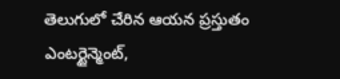తెలుగులో చేరిన ఆయన ప్రస్తుతం ఎంటర్టైన్మెంట్,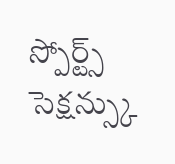స్పోర్ట్స్ సెక్షన్స్కు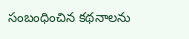సంబంధించిన కథనాలను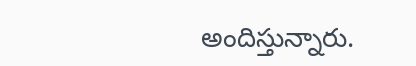అందిస్తున్నారు.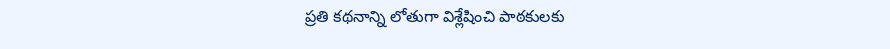ప్రతి కథనాన్ని లోతుగా విశ్లేషించి పాఠకులకు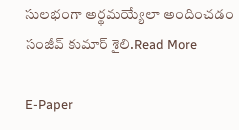సులభంగా అర్థమయ్యేలా అందించడం సంజీవ్ కుమార్ శైలి.Read More

E-Paper